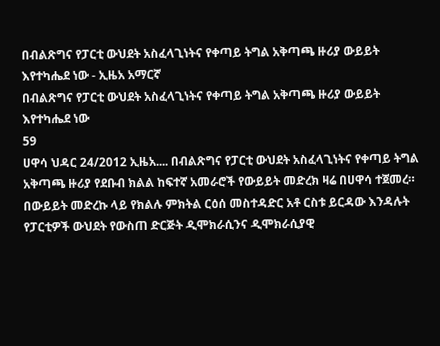በብልጽግና የፓርቲ ውህደት አስፈላጊነትና የቀጣይ ትግል አቅጣጫ ዙሪያ ውይይት እየተካሔደ ነው - ኢዜአ አማርኛ
በብልጽግና የፓርቲ ውህደት አስፈላጊነትና የቀጣይ ትግል አቅጣጫ ዙሪያ ውይይት እየተካሔደ ነው
59
ሀዋሳ ህዳር 24/2012 ኢዜአ.... በብልጽግና የፓርቲ ውህደት አስፈላጊነትና የቀጣይ ትግል አቅጣጫ ዙሪያ የደቡብ ክልል ከፍተኛ አመራሮች የውይይት መድረክ ዛሬ በሀዋሳ ተጀመረ። በውይይት መድረኩ ላይ የክልሉ ምክትል ርዕሰ መስተዳድር አቶ ርስቱ ይርዳው እንዳሉት የፓርቲዎች ውህደት የውስጠ ድርጅት ዲሞክራሲንና ዲሞክራሲያዊ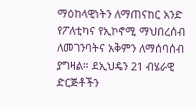ማዕከላዊነትን ለማጠናከር አንድ የፖለቲካና የኢኮኖሚ ማህበረሰብ ለመገንባትና አቅምን ለማሰባሰብ ያግዛል። ደኢህዴን 21 ብሄራዊ ድርጅቶችን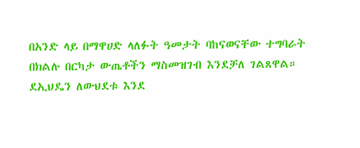በአንድ ላይ በማዋሀድ ላለፉት ዓመታት ባከናወናቸው ተግባራት በክልሉ በርካታ ውጤቶችን ማስመዝገብ እንደቻለ ገልጸዋል። ደኢህዴን ለውህደቱ እንደ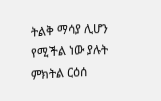ትልቅ ማሳያ ሊሆን የሚችል ነው ያሉት ምክትል ርዕሰ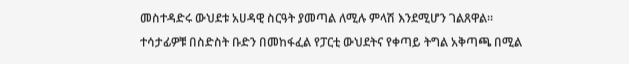መስተዳድሩ ውህደቱ አሀዳዊ ስርዓት ያመጣል ለሚሉ ምላሽ እንደሚሆን ገልጸዋል። ተሳታፊዎቹ በስድስት ቡድን በመከፋፈል የፓርቲ ውህደትና የቀጣይ ትግል አቅጣጫ በሚል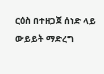ርዕስ በተዘጋጀ ሰነድ ላይ ውይይት ማድረግ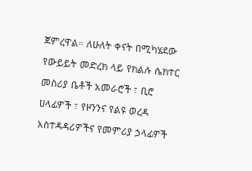ጀምረዋል። ለሁለት ቀናት በሚካሄደው የውይይት መድረክ ላይ የክልሉ ሴክተር መስሪያ ቤቶች አመራሮች ፣ ቢሮ ሀላፊዎች ፣ የዞንንና የልዩ ወረዳ አስተዳዳሪዎችና የመምሪያ ኃላፊዎች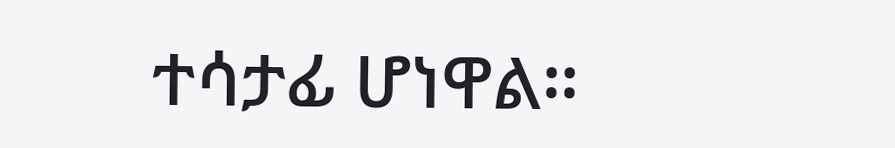ተሳታፊ ሆነዋል።